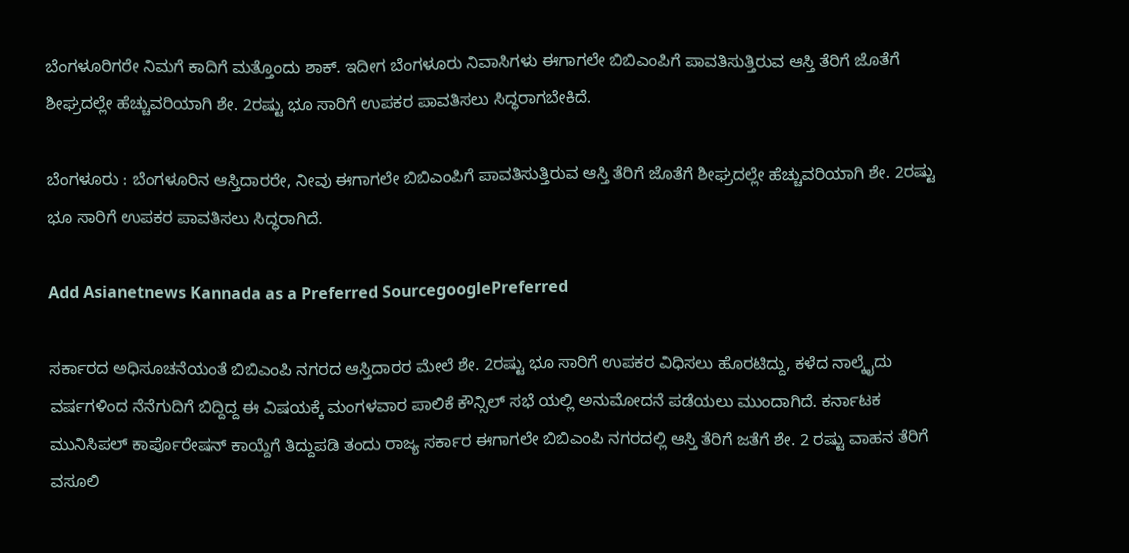ಬೆಂಗಳೂರಿಗರೇ ನಿಮಗೆ ಕಾದಿಗೆ ಮತ್ತೊಂದು ಶಾಕ್. ಇದೀಗ ಬೆಂಗಳೂರು ನಿವಾಸಿಗಳು ಈಗಾಗಲೇ ಬಿಬಿಎಂಪಿಗೆ ಪಾವತಿಸುತ್ತಿರುವ ಆಸ್ತಿ ತೆರಿಗೆ ಜೊತೆಗೆ ಶೀಘ್ರದಲ್ಲೇ ಹೆಚ್ಚುವರಿಯಾಗಿ ಶೇ. 2ರಷ್ಟು ಭೂ ಸಾರಿಗೆ ಉಪಕರ ಪಾವತಿಸಲು ಸಿದ್ಧರಾಗಬೇಕಿದೆ.

ಬೆಂಗಳೂರು : ಬೆಂಗಳೂರಿನ ಆಸ್ತಿದಾರರೇ, ನೀವು ಈಗಾಗಲೇ ಬಿಬಿಎಂಪಿಗೆ ಪಾವತಿಸುತ್ತಿರುವ ಆಸ್ತಿ ತೆರಿಗೆ ಜೊತೆಗೆ ಶೀಘ್ರದಲ್ಲೇ ಹೆಚ್ಚುವರಿಯಾಗಿ ಶೇ. 2ರಷ್ಟು ಭೂ ಸಾರಿಗೆ ಉಪಕರ ಪಾವತಿಸಲು ಸಿದ್ಧರಾಗಿದೆ.

Add Asianetnews Kannada as a Preferred SourcegooglePreferred

ಸರ್ಕಾರದ ಅಧಿಸೂಚನೆಯಂತೆ ಬಿಬಿಎಂಪಿ ನಗರದ ಆಸ್ತಿದಾರರ ಮೇಲೆ ಶೇ. 2ರಷ್ಟು ಭೂ ಸಾರಿಗೆ ಉಪಕರ ವಿಧಿಸಲು ಹೊರಟಿದ್ದು, ಕಳೆದ ನಾಲ್ಕೈದು ವರ್ಷಗಳಿಂದ ನೆನೆಗುದಿಗೆ ಬಿದ್ದಿದ್ದ ಈ ವಿಷಯಕ್ಕೆ ಮಂಗಳವಾರ ಪಾಲಿಕೆ ಕೌನ್ಸಿಲ್ ಸಭೆ ಯಲ್ಲಿ ಅನುಮೋದನೆ ಪಡೆಯಲು ಮುಂದಾಗಿದೆ. ಕರ್ನಾಟಕ ಮುನಿಸಿಪಲ್ ಕಾರ್ಪೊರೇಷನ್ ಕಾಯ್ದೆಗೆ ತಿದ್ದುಪಡಿ ತಂದು ರಾಜ್ಯ ಸರ್ಕಾರ ಈಗಾಗಲೇ ಬಿಬಿಎಂಪಿ ನಗರದಲ್ಲಿ ಆಸ್ತಿ ತೆರಿಗೆ ಜತೆಗೆ ಶೇ. 2 ರಷ್ಟು ವಾಹನ ತೆರಿಗೆ ವಸೂಲಿ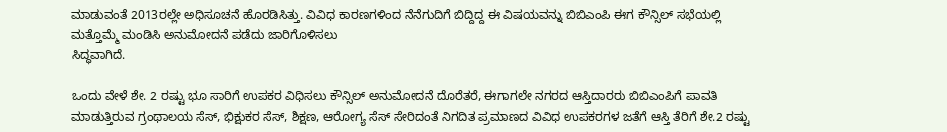ಮಾಡುವಂತೆ 2013ರಲ್ಲೇ ಅಧಿಸೂಚನೆ ಹೊರಡಿಸಿತ್ತು. ವಿವಿಧ ಕಾರಣಗಳಿಂದ ನೆನೆಗುದಿಗೆ ಬಿದ್ದಿದ್ದ ಈ ವಿಷಯವನ್ನು ಬಿಬಿಎಂಪಿ ಈಗ ಕೌನ್ಸಿಲ್ ಸಭೆಯಲ್ಲಿ ಮತ್ತೊಮ್ಮೆ ಮಂಡಿಸಿ ಅನುಮೋದನೆ ಪಡೆದು ಜಾರಿಗೊಳಿಸಲು
ಸಿದ್ಧವಾಗಿದೆ.

ಒಂದು ವೇಳೆ ಶೇ. 2 ರಷ್ಟು ಭೂ ಸಾರಿಗೆ ಉಪಕರ ವಿಧಿಸಲು ಕೌನ್ಸಿಲ್ ಅನುಮೋದನೆ ದೊರೆತರೆ, ಈಗಾಗಲೇ ನಗರದ ಆಸ್ತಿದಾರರು ಬಿಬಿಎಂಪಿಗೆ ಪಾವತಿ ಮಾಡುತ್ತಿರುವ ಗ್ರಂಥಾಲಯ ಸೆಸ್, ಭಿಕ್ಷುಕರ ಸೆಸ್, ಶಿಕ್ಷಣ, ಆರೋಗ್ಯ ಸೆಸ್ ಸೇರಿದಂತೆ ನಿಗದಿತ ಪ್ರಮಾಣದ ವಿವಿಧ ಉಪಕರಗಳ ಜತೆಗೆ ಆಸ್ತಿ ತೆರಿಗೆ ಶೇ.2 ರಷ್ಟು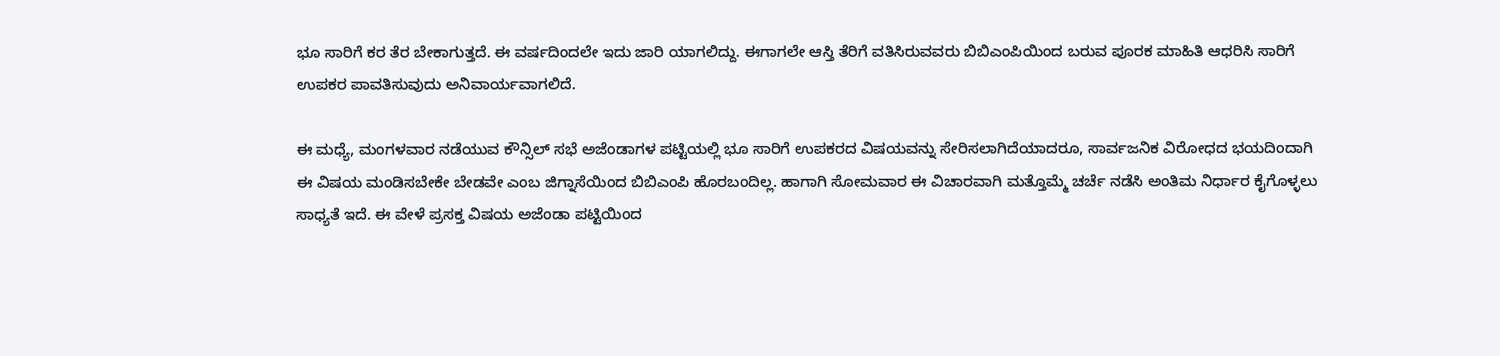ಭೂ ಸಾರಿಗೆ ಕರ ತೆರ ಬೇಕಾಗುತ್ತದೆ. ಈ ವರ್ಷದಿಂದಲೇ ಇದು ಜಾರಿ ಯಾಗಲಿದ್ದು. ಈಗಾಗಲೇ ಆಸ್ತಿ ತೆರಿಗೆ ವತಿಸಿರುವವರು ಬಿಬಿಎಂಪಿಯಿಂದ ಬರುವ ಪೂರಕ ಮಾಹಿತಿ ಆಧರಿಸಿ ಸಾರಿಗೆ ಉಪಕರ ಪಾವತಿಸುವುದು ಅನಿವಾರ್ಯವಾಗಲಿದೆ.

ಈ ಮಧ್ಯೆ, ಮಂಗಳವಾರ ನಡೆಯುವ ಕೌನ್ಸಿಲ್ ಸಭೆ ಅಜೆಂಡಾಗಳ ಪಟ್ಟಿಯಲ್ಲಿ ಭೂ ಸಾರಿಗೆ ಉಪಕರದ ವಿಷಯವನ್ನು ಸೇರಿಸಲಾಗಿದೆಯಾದರೂ, ಸಾರ್ವಜನಿಕ ವಿರೋಧದ ಭಯದಿಂದಾಗಿ ಈ ವಿಷಯ ಮಂಡಿಸಬೇಕೇ ಬೇಡವೇ ಎಂಬ ಜಿಗ್ನಾಸೆಯಿಂದ ಬಿಬಿಎಂಪಿ ಹೊರಬಂದಿಲ್ಲ. ಹಾಗಾಗಿ ಸೋಮವಾರ ಈ ವಿಚಾರವಾಗಿ ಮತ್ತೊಮ್ಮೆ ಚರ್ಚೆ ನಡೆಸಿ ಅಂತಿಮ ನಿರ್ಧಾರ ಕೈಗೊಳ್ಳಲು ಸಾಧ್ಯತೆ ಇದೆ. ಈ ವೇಳೆ ಪ್ರಸಕ್ತ ವಿಷಯ ಅಜೆಂಡಾ ಪಟ್ಟಿಯಿಂದ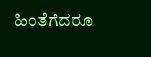ಹಿಂತೆಗೆದರೂ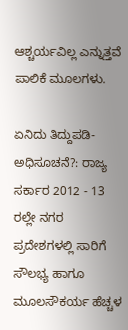ಆಶ್ಚರ್ಯವಿಲ್ಲ ಎನ್ನುತ್ತವೆ ಪಾಲಿಕೆ ಮೂಲಗಳು.

ಏನಿದು ತಿದ್ದುಪಡಿ- ಅಧಿಸೂಚನೆ?: ರಾಜ್ಯ ಸರ್ಕಾರ 2012 - 13 ರಲ್ಲೇ ನಗರ ಪ್ರದೇಶಗಳಲ್ಲಿ ಸಾರಿಗೆ ಸೌಲಭ್ಯ ಹಾಗೂ ಮೂಲಸೌಕರ್ಯ ಹೆಚ್ಚಳ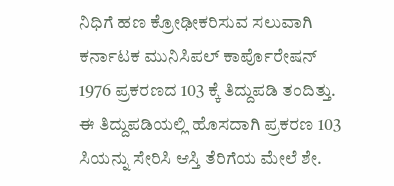ನಿಧಿಗೆ ಹಣ ಕ್ರೋಢೀಕರಿಸುವ ಸಲುವಾಗಿ ಕರ್ನಾಟಕ ಮುನಿಸಿಪಲ್ ಕಾರ್ಪೊರೇಷನ್ 1976 ಪ್ರಕರಣದ 103 ಕ್ಕೆ ತಿದ್ದುಪಡಿ ತಂದಿತ್ತು. ಈ ತಿದ್ದುಪಡಿಯಲ್ಲಿ ಹೊಸದಾಗಿ ಪ್ರಕರಣ 103 ಸಿಯನ್ನು ಸೇರಿಸಿ ಆಸ್ತಿ ತೆರಿಗೆಯ ಮೇಲೆ ಶೇ.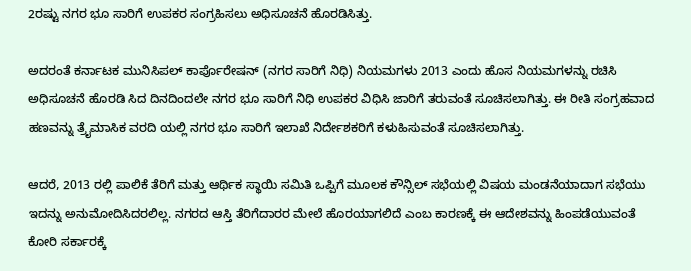2ರಷ್ಟು ನಗರ ಭೂ ಸಾರಿಗೆ ಉಪಕರ ಸಂಗ್ರಹಿಸಲು ಅಧಿಸೂಚನೆ ಹೊರಡಿಸಿತ್ತು.

ಅದರಂತೆ ಕರ್ನಾಟಕ ಮುನಿಸಿಪಲ್ ಕಾರ್ಪೊರೇಷನ್ (ನಗರ ಸಾರಿಗೆ ನಿಧಿ) ನಿಯಮಗಳು 2013 ಎಂದು ಹೊಸ ನಿಯಮಗಳನ್ನು ರಚಿಸಿ ಅಧಿಸೂಚನೆ ಹೊರಡಿ ಸಿದ ದಿನದಿಂದಲೇ ನಗರ ಭೂ ಸಾರಿಗೆ ನಿಧಿ ಉಪಕರ ವಿಧಿಸಿ ಜಾರಿಗೆ ತರುವಂತೆ ಸೂಚಿಸಲಾಗಿತ್ತು. ಈ ರೀತಿ ಸಂಗ್ರಹವಾದ ಹಣವನ್ನು ತ್ರೈಮಾಸಿಕ ವರದಿ ಯಲ್ಲಿ ನಗರ ಭೂ ಸಾರಿಗೆ ಇಲಾಖೆ ನಿರ್ದೇಶಕರಿಗೆ ಕಳುಹಿಸುವಂತೆ ಸೂಚಿಸಲಾಗಿತ್ತು.

ಆದರೆ, 2013 ರಲ್ಲಿ ಪಾಲಿಕೆ ತೆರಿಗೆ ಮತ್ತು ಆರ್ಥಿಕ ಸ್ಥಾಯಿ ಸಮಿತಿ ಒಪ್ಪಿಗೆ ಮೂಲಕ ಕೌನ್ಸಿಲ್ ಸಭೆಯಲ್ಲಿ ವಿಷಯ ಮಂಡನೆಯಾದಾಗ ಸಭೆಯು ಇದನ್ನು ಅನುಮೋದಿಸಿದರಲಿಲ್ಲ. ನಗರದ ಆಸ್ತಿ ತೆರಿಗೆದಾರರ ಮೇಲೆ ಹೊರಯಾಗಲಿದೆ ಎಂಬ ಕಾರಣಕ್ಕೆ ಈ ಆದೇಶವನ್ನು ಹಿಂಪಡೆಯುವಂತೆ ಕೋರಿ ಸರ್ಕಾರಕ್ಕೆ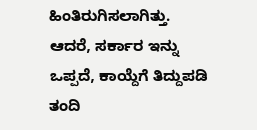ಹಿಂತಿರುಗಿಸಲಾಗಿತ್ತು. ಆದರೆ, ಸರ್ಕಾರ ಇನ್ನು ಒಪ್ಪದೆ, ಕಾಯ್ದೆಗೆ ತಿದ್ದುಪಡಿ ತಂದಿ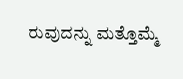ರುವುದನ್ನು ಮತ್ತೊಮ್ಮೆ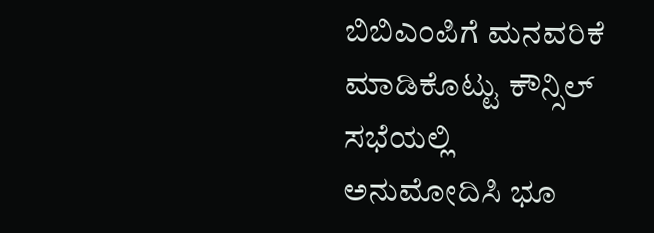ಬಿಬಿಎಂಪಿಗೆ ಮನವರಿಕೆ ಮಾಡಿಕೊಟ್ಟು ಕೌನ್ಸಿಲ್ ಸಭೆಯಲ್ಲಿ ಅನುಮೋದಿಸಿ ಭೂ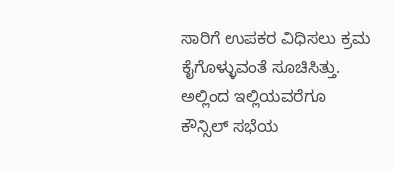ಸಾರಿಗೆ ಉಪಕರ ವಿಧಿಸಲು ಕ್ರಮ ಕೈಗೊಳ್ಳುವಂತೆ ಸೂಚಿಸಿತ್ತು. ಅಲ್ಲಿಂದ ಇಲ್ಲಿಯವರೆಗೂ ಕೌನ್ಸಿಲ್ ಸಭೆಯ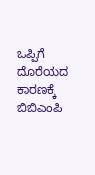ಒಪ್ಪಿಗೆ ದೊರೆಯದ ಕಾರಣಕ್ಕೆ ಬಿಬಿಎಂಪಿ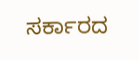ಸರ್ಕಾರದ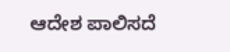ಆದೇಶ ಪಾಲಿಸದೆ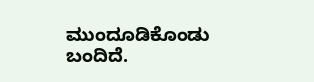ಮುಂದೂಡಿಕೊಂಡು ಬಂದಿದೆ.